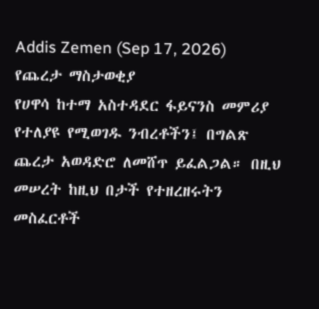Addis Zemen (Sep 17, 2026)
የጨረታ ማስታወቂያ
የሀዋሳ ከተማ አስተዳደር ፋይናንስ መምሪያ የተለያዩ የሚወገዱ ንብረቶችን፤ በግልጽ ጨረታ አወዳድሮ ለመሸጥ ይፈልጋል። በዚህ መሠረት ከዚህ በታች የተዘረዘሩትን መስፈርቶች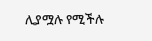ሊያሟሉ የሚችሉ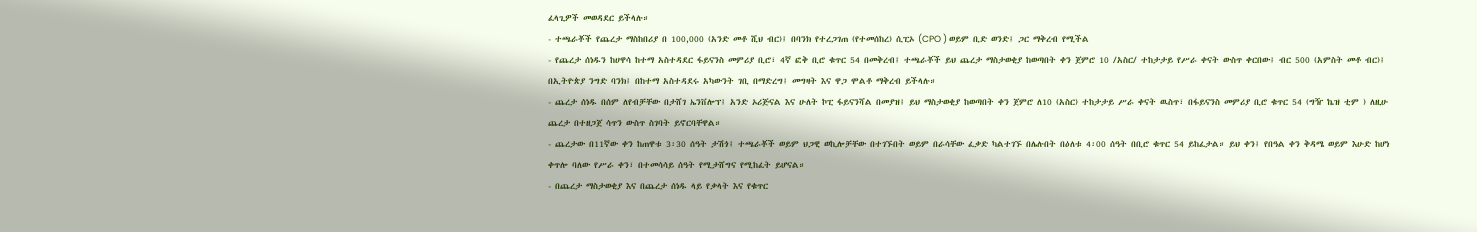ፈላጊዎች መወዳደር ይችላሉ።
- ተጫራቾች የጨረታ ማስከበሪያ በ 100,000 (አንድ መቶ ሺህ ብር)፤ በባንክ የተረጋገጠ (የተመሰከረ) ሲፒኦ (CPO ) ወይም ቢድ ወንድ፤ ጋር ማቅረብ የሚችል
- የጨረታ ሰነዱን ከሀዋሳ ከተማ አስተዳደር ፋይናንስ መምሪያ ቢሮ፣ 4ኛ ፎቅ ቢሮ ቁጥር 54 በመቅረብ፤ ተጫራቾች ይህ ጨረታ ማስታወቂያ ከወጣበት ቀን ጀምሮ 10 /አስር/ ተከታታይ የሥራ ቀናት ውስጥ ቀርበው፤ ብር 500 (አምስት መቶ ብር)፤ በኢትዮጵያ ንግድ ባንክ፤ በከተማ አስተዳደሩ አካውንት ገቢ በማድረግ፤ መግዛት እና ዋጋ ሞልቶ ማቅረብ ይችላሉ።
- ጨረታ ሰነዱ በሰም ለየብቻቸው በታሸገ ኤንቨሎፕ፤ አንድ ኦሪጅናል እና ሁለት ኮፒ ፋይናንሻል በመያዝ፤ ይህ ማስታወቂያ ከወጣበት ቀን ጀምሮ ለ10 (አስር) ተከታታይ ሥራ ቀናት ዉስጥ፣ በፋይናንስ መምሪያ ቢሮ ቁጥር 54 (ግዥ ኬዝ ቲም ) ለዚሁ ጨረታ በተዘጋጀ ሳጥን ውስጥ ስገባት ይኖርባቸዋል።
- ጨረታው በ11ኛው ቀን ከጠዋቱ 3፡30 ሰዓት ታሽጎ፤ ተጫራቾች ወይም ህጋዊ ወኪሎቻቸው በተገኙበት ወይም በራሳቸው ፈቃድ ካልተገኙ በሌሉበት በዕለቱ 4፡00 ሰዓት በቢሮ ቁጥር 54 ይከፈታል። ይህ ቀን፤ የበዓል ቀን ቅዳሜ ወይም እሁድ ከሆነ ቀጥሎ ባለው የሥራ ቀን፣ በተመሳሳይ ሰዓት የሚታሸግና የሚከፈት ይሆናል።
- በጨረታ ማስታወቂያ እና በጨረታ ሰነዱ ላይ የቃላት እና የቁጥር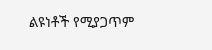ልዩነቶች የሚያጋጥም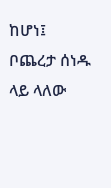ከሆነ፤ ቦጨረታ ሰነዱ ላይ ላለው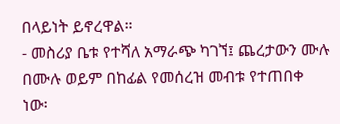በላይነት ይኖረዋል።
- መስሪያ ቤቱ የተሻለ አማራጭ ካገኘ፤ ጨረታውን ሙሉ በሙሉ ወይም በከፊል የመሰረዝ መብቱ የተጠበቀ ነው፡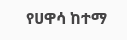የሀዋሳ ከተማ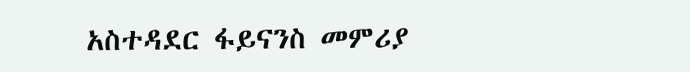አስተዳደር ፋይናንስ መምሪያ